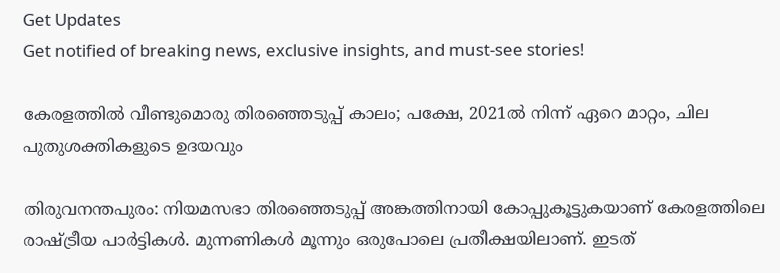Get Updates
Get notified of breaking news, exclusive insights, and must-see stories!

കേരളത്തിൽ വീണ്ടുമൊരു തിരഞ്ഞെടുപ്പ് കാലം; പക്ഷേ, 2021ൽ നിന്ന് ഏറെ മാറ്റം, ചില പുതുശക്തികളുടെ ഉദയവും

തിരുവനന്തപുരം: നിയമസഭാ തിരഞ്ഞെടുപ്പ് അങ്കത്തിനായി കോപ്പുകൂട്ടുകയാണ് കേരളത്തിലെ രാഷ്ട്രീയ പാർട്ടികൾ. മുന്നണികൾ മൂന്നും ഒരുപോലെ പ്രതീക്ഷയിലാണ്. ഇടത്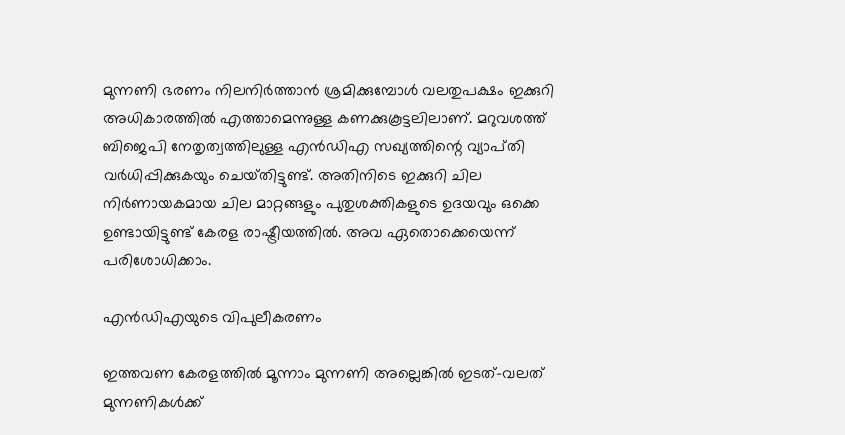മുന്നണി ഭരണം നിലനിർത്താൻ ശ്രമിക്കുമ്പോൾ വലതുപക്ഷം ഇക്കുറി അധികാരത്തിൽ എത്താമെന്നുള്ള കണക്കുകൂട്ടലിലാണ്. മറുവശത്ത് ബിജെപി നേതൃത്വത്തിലുള്ള എൻഡിഎ സഖ്യത്തിന്റെ വ്യാപ്‌തി വർധിപ്പിക്കുകയും ചെയ്‌തിട്ടുണ്ട്‌. അതിനിടെ ഇക്കുറി ചില നിർണായകമായ ചില മാറ്റങ്ങളും പുതുശക്തികളുടെ ഉദയവും ഒക്കെ ഉണ്ടായിട്ടുണ്ട് കേരള രാഷ്ട്രീയത്തിൽ. അവ ഏതൊക്കെയെന്ന് പരിശോധിക്കാം.

എൻഡിഎയുടെ വിപുലീകരണം

ഇത്തവണ കേരളത്തിൽ മൂന്നാം മുന്നണി അല്ലെങ്കിൽ ഇടത്-വലത് മുന്നണികൾക്ക്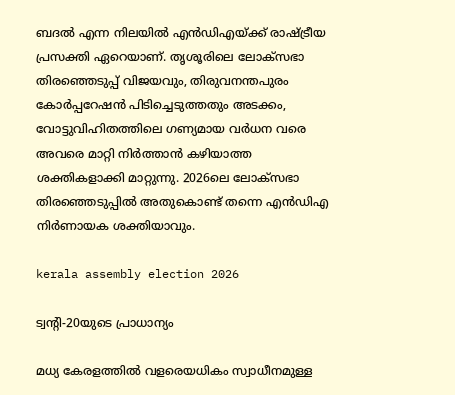ബദൽ എന്ന നിലയിൽ എൻഡിഎയ്ക്ക് രാഷ്ട്രീയ പ്രസക്തി ഏറെയാണ്. തൃശൂരിലെ ലോക്‌സഭാ തിരഞ്ഞെടുപ്പ് വിജയവും, തിരുവനന്തപുരം കോർപ്പറേഷൻ പിടിച്ചെടുത്തതും അടക്കം, വോട്ടുവിഹിതത്തിലെ ഗണ്യമായ വർധന വരെ അവരെ മാറ്റി നിർത്താൻ കഴിയാത്ത ശക്തികളാക്കി മാറ്റുന്നു. 2026ലെ ലോക്‌സഭാ തിരഞ്ഞെടുപ്പിൽ അതുകൊണ്ട് തന്നെ എൻഡിഎ നിർണായക ശക്തിയാവും.

kerala assembly election 2026

ട്വന്റി-20യുടെ പ്രാധാന്യം

മധ്യ കേരളത്തിൽ വളരെയധികം സ്വാധീനമുള്ള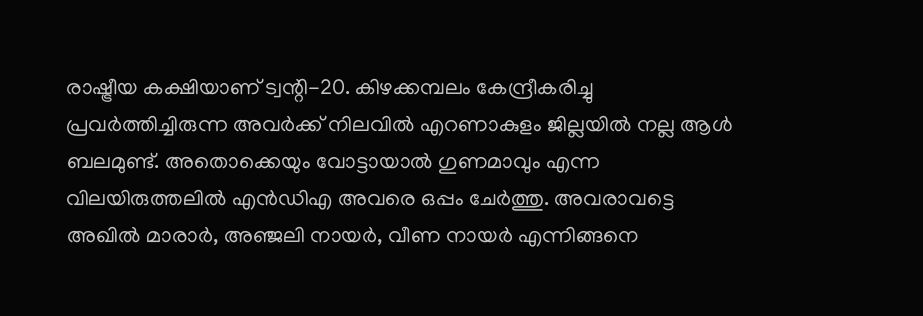രാഷ്ട്രീയ കക്ഷിയാണ് ട്വന്റി-20. കിഴക്കമ്പലം കേന്ദ്രീകരിച്ചു പ്രവർത്തിച്ചിരുന്ന അവർക്ക് നിലവിൽ എറണാകുളം ജില്ലയിൽ നല്ല ആൾ ബലമുണ്ട്. അതൊക്കെയും വോട്ടായാൽ ഗുണമാവും എന്ന വിലയിരുത്തലിൽ എൻഡിഎ അവരെ ഒപ്പം ചേർത്തു. അവരാവട്ടെ അഖിൽ മാരാർ, അഞ്ജലി നായർ, വീണ നായർ എന്നിങ്ങനെ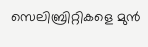സെലിബ്രിറ്റികളെ മുൻ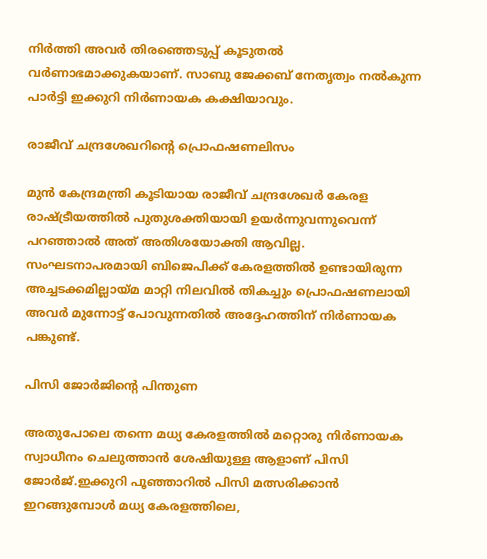നിർത്തി അവർ തിരഞ്ഞെടുപ്പ് കൂടുതൽ വർണാഭമാക്കുകയാണ്. സാബു ജേക്കബ് നേതൃത്വം നൽകുന്ന പാർട്ടി ഇക്കുറി നിർണായക കക്ഷിയാവും.

രാജീവ് ചന്ദ്രശേഖറിന്റെ പ്രൊഫഷണലിസം

മുൻ കേന്ദ്രമന്ത്രി കൂടിയായ രാജീവ് ചന്ദ്രശേഖർ കേരള രാഷ്ട്രീയത്തിൽ പുതുശക്തിയായി ഉയർന്നുവന്നുവെന്ന് പറഞ്ഞാൽ അത് അതിശയോക്തി ആവില്ല. സംഘടനാപരമായി ബിജെപിക്ക് കേരളത്തിൽ ഉണ്ടായിരുന്ന അച്ചടക്കമില്ലായ്‌മ മാറ്റി നിലവിൽ തികച്ചും പ്രൊഫഷണലായി അവർ മുന്നോട്ട് പോവുന്നതിൽ അദ്ദേഹത്തിന് നിർണായക പങ്കുണ്ട്.

പിസി ജോർജിന്റെ പിന്തുണ

അതുപോലെ തന്നെ മധ്യ കേരളത്തിൽ മറ്റൊരു നിർണായക സ്വാധീനം ചെലുത്താൻ ശേഷിയുള്ള ആളാണ് പിസി ജോർജ്.ഇക്കുറി പൂഞ്ഞാറിൽ പിസി മത്സരിക്കാൻ ഇറങ്ങുമ്പോൾ മധ്യ കേരളത്തിലെ,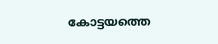കോട്ടയത്തെ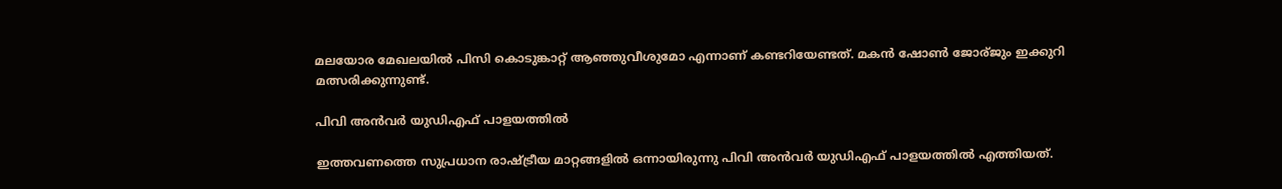മലയോര മേഖലയിൽ പിസി കൊടുങ്കാറ്റ് ആഞ്ഞുവീശുമോ എന്നാണ് കണ്ടറിയേണ്ടത്. മകൻ ഷോൺ ജോര്ജും ഇക്കുറി മത്സരിക്കുന്നുണ്ട്.

പിവി അൻവർ യുഡിഎഫ് പാളയത്തിൽ

ഇത്തവണത്തെ സുപ്രധാന രാഷ്ട്രീയ മാറ്റങ്ങളിൽ ഒന്നായിരുന്നു പിവി അൻവർ യുഡിഎഫ് പാളയത്തിൽ എത്തിയത്.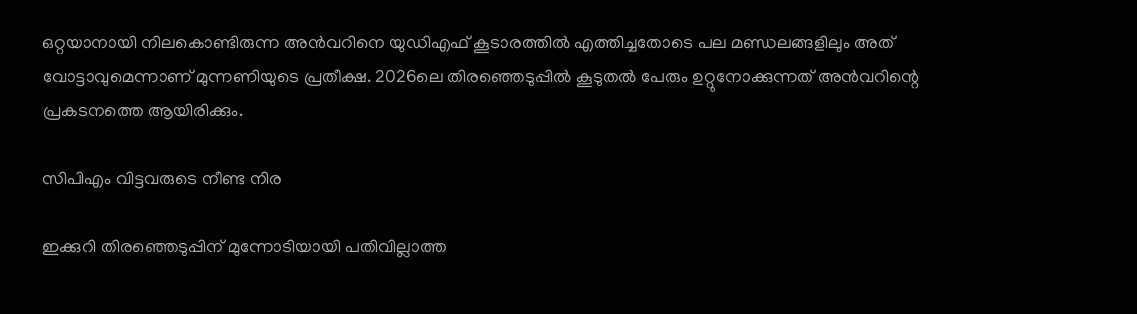ഒറ്റയാനായി നിലകൊണ്ടിരുന്ന അൻവറിനെ യുഡിഎഫ് കൂടാരത്തിൽ എത്തിച്ചതോടെ പല മണ്ഡലങ്ങളിലും അത് വോട്ടാവുമെന്നാണ് മുന്നണിയുടെ പ്രതീക്ഷ. 2026ലെ തിരഞ്ഞെടുപ്പിൽ കൂടുതൽ പേരും ഉറ്റുനോക്കുന്നത് അൻവറിന്റെ പ്രകടനത്തെ ആയിരിക്കും.

സിപിഎം വിട്ടവരുടെ നീണ്ട നിര

ഇക്കുറി തിരഞ്ഞെടുപ്പിന് മുന്നോടിയായി പതിവില്ലാത്ത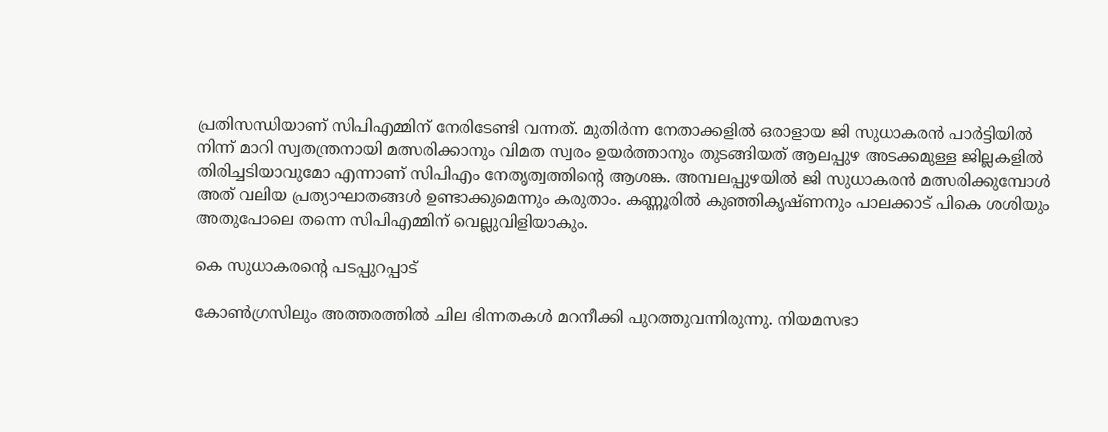പ്രതിസന്ധിയാണ് സിപിഎമ്മിന് നേരിടേണ്ടി വന്നത്. മുതിർന്ന നേതാക്കളിൽ ഒരാളായ ജി സുധാകരൻ പാർട്ടിയിൽ നിന്ന് മാറി സ്വതന്ത്രനായി മത്സരിക്കാനും വിമത സ്വരം ഉയർത്താനും തുടങ്ങിയത് ആലപ്പുഴ അടക്കമുള്ള ജില്ലകളിൽ തിരിച്ചടിയാവുമോ എന്നാണ് സിപിഎം നേതൃത്വത്തിന്റെ ആശങ്ക. അമ്പലപ്പുഴയിൽ ജി സുധാകരൻ മത്സരിക്കുമ്പോൾ അത് വലിയ പ്രത്യാഘാതങ്ങൾ ഉണ്ടാക്കുമെന്നും കരുതാം. കണ്ണൂരിൽ കുഞ്ഞികൃഷ്‌ണനും പാലക്കാട് പികെ ശശിയും അതുപോലെ തന്നെ സിപിഎമ്മിന് വെല്ലുവിളിയാകും.

കെ സുധാകരന്റെ പടപ്പുറപ്പാട്

കോൺഗ്രസിലും അത്തരത്തിൽ ചില ഭിന്നതകൾ മറനീക്കി പുറത്തുവന്നിരുന്നു. നിയമസഭാ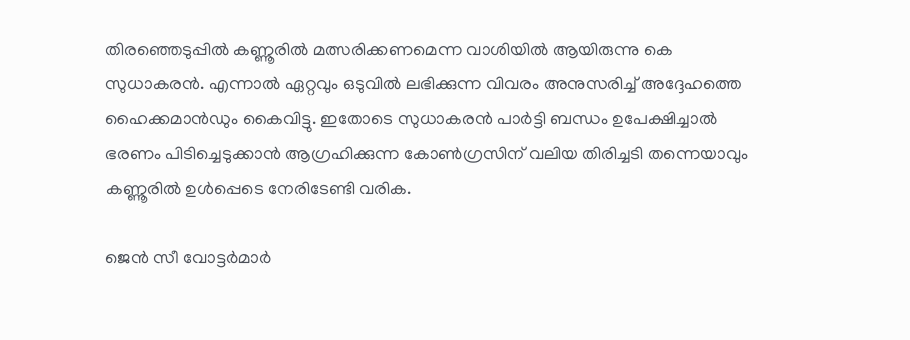തിരഞ്ഞെടുപ്പിൽ കണ്ണൂരിൽ മത്സരിക്കണമെന്ന വാശിയിൽ ആയിരുന്നു കെ സുധാകരൻ. എന്നാൽ ഏറ്റവും ഒടുവിൽ ലഭിക്കുന്ന വിവരം അനുസരിച്ച് അദ്ദേഹത്തെ ഹൈക്കമാൻഡും കൈവിട്ടു. ഇതോടെ സുധാകരൻ പാർട്ടി ബന്ധം ഉപേക്ഷിച്ചാൽ ഭരണം പിടിച്ചെടുക്കാൻ ആഗ്രഹിക്കുന്ന കോൺഗ്രസിന് വലിയ തിരിച്ചടി തന്നെയാവും കണ്ണൂരിൽ ഉൾപ്പെടെ നേരിടേണ്ടി വരിക.

ജെൻ സീ വോട്ടർമാർ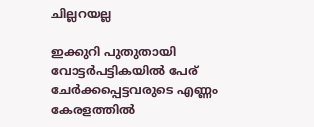ചില്ലറയല്ല

ഇക്കുറി പുതുതായി വോട്ടർപട്ടികയിൽ പേര് ചേർക്കപ്പെട്ടവരുടെ എണ്ണം കേരളത്തിൽ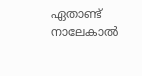ഏതാണ്ട് നാലേകാൽ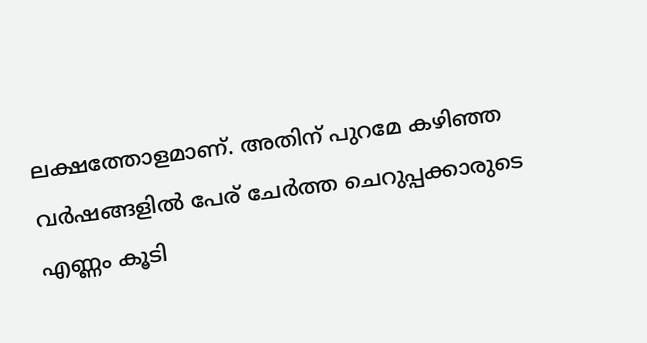ലക്ഷത്തോളമാണ്. അതിന് പുറമേ കഴിഞ്ഞ വർഷങ്ങളിൽ പേര് ചേർത്ത ചെറുപ്പക്കാരുടെ എണ്ണം കൂടി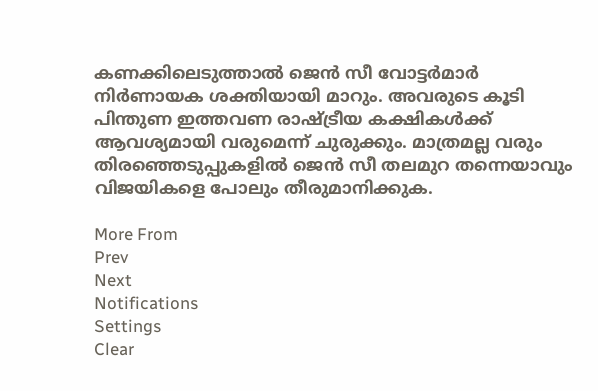കണക്കിലെടുത്താൽ ജെൻ സീ വോട്ടർമാർ നിർണായക ശക്തിയായി മാറും. അവരുടെ കൂടി പിന്തുണ ഇത്തവണ രാഷ്ട്രീയ കക്ഷികൾക്ക് ആവശ്യമായി വരുമെന്ന് ചുരുക്കും. മാത്രമല്ല വരും തിരഞ്ഞെടുപ്പുകളിൽ ജെൻ സീ തലമുറ തന്നെയാവും വിജയികളെ പോലും തീരുമാനിക്കുക.

More From
Prev
Next
Notifications
Settings
Clear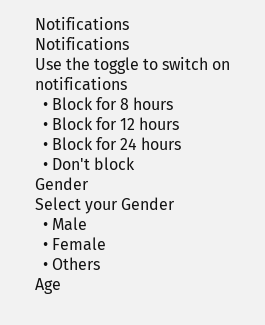Notifications
Notifications
Use the toggle to switch on notifications
  • Block for 8 hours
  • Block for 12 hours
  • Block for 24 hours
  • Don't block
Gender
Select your Gender
  • Male
  • Female
  • Others
Age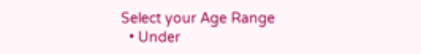Select your Age Range
  • Under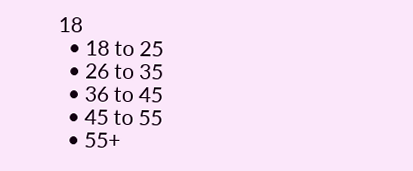18
  • 18 to 25
  • 26 to 35
  • 36 to 45
  • 45 to 55
  • 55+